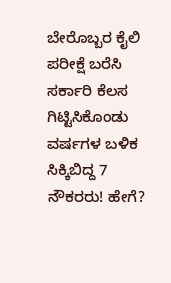ಬೇರೊಬ್ಬರ ಕೈಲಿ ಪರೀಕ್ಷೆ ಬರೆಸಿ ಸರ್ಕಾರಿ ಕೆಲಸ ಗಿಟ್ಟಿಸಿಕೊಂಡು ವರ್ಷಗಳ ಬಳಿಕ ಸಿಕ್ಕಿಬಿದ್ದ 7 ನೌಕರರು! ಹೇಗೆ?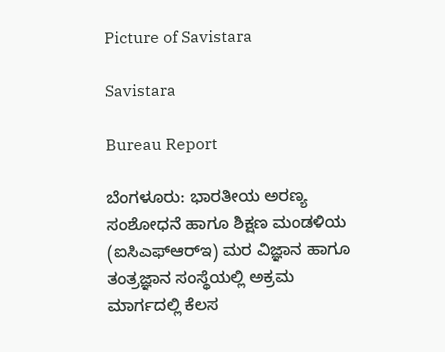Picture of Savistara

Savistara

Bureau Report

ಬೆಂಗಳೂರು: ಭಾರತೀಯ ಅರಣ್ಯ ಸಂಶೋಧನೆ ಹಾಗೂ ಶಿಕ್ಷಣ ಮಂಡಳಿಯ (ಐಸಿಎಫ್‌ಆರ್‌ಇ) ಮರ ವಿಜ್ಞಾನ ಹಾಗೂ ತಂತ್ರಜ್ಞಾನ ಸಂಸ್ಥೆಯಲ್ಲಿ ಅಕ್ರಮ ಮಾರ್ಗದಲ್ಲಿ ಕೆಲಸ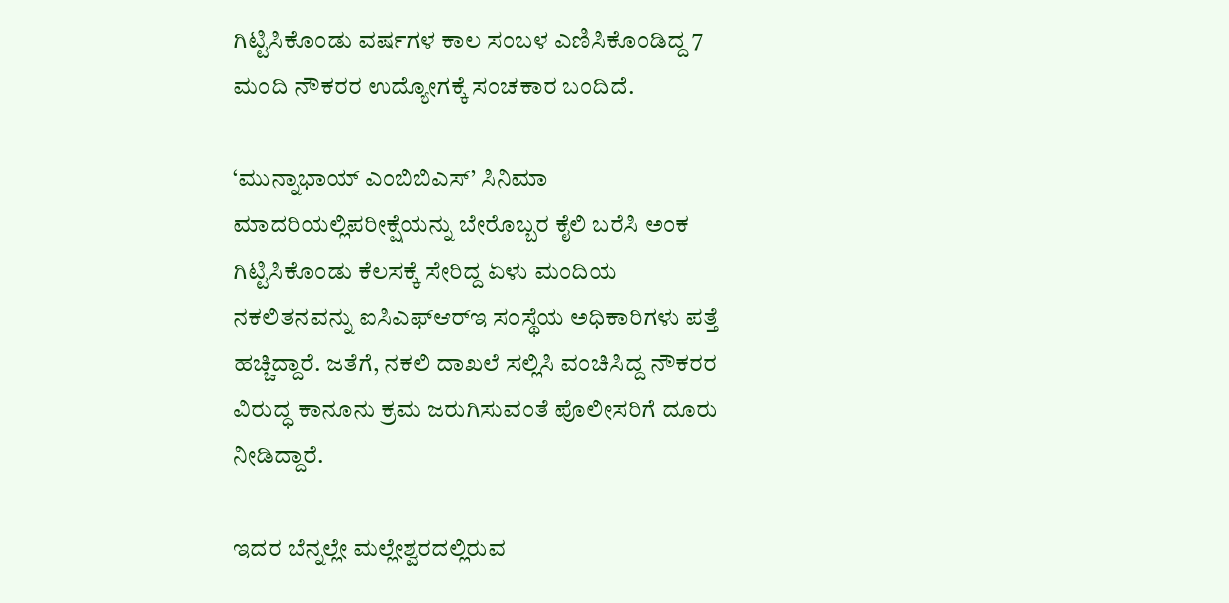ಗಿಟ್ಟಿಸಿಕೊಂಡು ವರ್ಷಗಳ ಕಾಲ ಸಂಬಳ ಎಣಿಸಿಕೊಂಡಿದ್ದ 7 ಮಂದಿ ನೌಕರರ ಉದ್ಯೋಗಕ್ಕೆ ಸಂಚಕಾರ ಬಂದಿದೆ.

‘ಮುನ್ನಾಭಾಯ್ ಎಂಬಿಬಿಎಸ್’ ಸಿನಿಮಾ ಮಾದರಿಯಲ್ಲಿಪರೀಕ್ಷೆಯನ್ನು ಬೇರೊಬ್ಬರ ಕೈಲಿ ಬರೆಸಿ ಅಂಕ ಗಿಟ್ಟಿಸಿಕೊಂಡು ಕೆಲಸಕ್ಕೆ ಸೇರಿದ್ದ ಏಳು ಮಂದಿಯ ನಕಲಿತನವನ್ನು ಐಸಿಎಫ್‌ಆರ್‌ಇ ಸಂಸ್ಥೆಯ ಅಧಿಕಾರಿಗಳು ಪತ್ತೆ ಹಚ್ಚಿದ್ದಾರೆ. ಜತೆಗೆ, ನಕಲಿ ದಾಖಲೆ ಸಲ್ಲಿಸಿ ವಂಚಿಸಿದ್ದ ನೌಕರರ ವಿರುದ್ಧ ಕಾನೂನು ಕ್ರಮ ಜರುಗಿಸುವಂತೆ ಪೊಲೀಸರಿಗೆ ದೂರು ನೀಡಿದ್ದಾರೆ.

ಇದರ ಬೆನ್ನಲ್ಲೇ ಮಲ್ಲೇಶ್ವರದಲ್ಲಿರುವ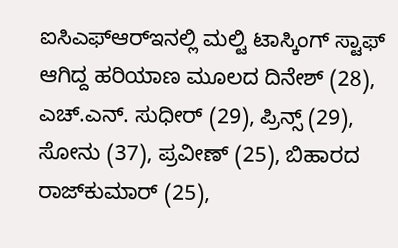ಐಸಿಎಫ್‌ಆರ್‌ಇನಲ್ಲಿ ಮಲ್ಟಿ ಟಾಸ್ಕಿಂಗ್ ಸ್ಟಾಫ್ ಆಗಿದ್ದ ಹರಿಯಾಣ ಮೂಲದ ದಿನೇಶ್ (28), ಎಚ್‌.ಎನ್. ಸುಧೀರ್ (29), ಪ್ರಿನ್ಸ್ (29), ಸೋನು (37), ಪ್ರವೀಣ್ (25), ಬಿಹಾರದ ರಾಜ್‌ಕುಮಾ‌ರ್ (25),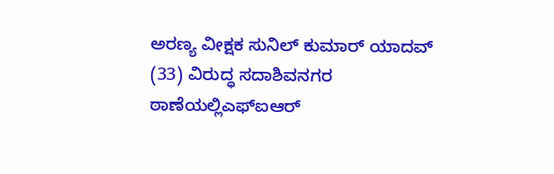ಅರಣ್ಯ ವೀಕ್ಷಕ ಸುನಿಲ್‌ ಕುಮಾರ್ ಯಾದವ್ (33) ವಿರುದ್ಧ ಸದಾಶಿವನಗರ ಠಾಣೆಯಲ್ಲಿಎಫ್‌ಐಆರ್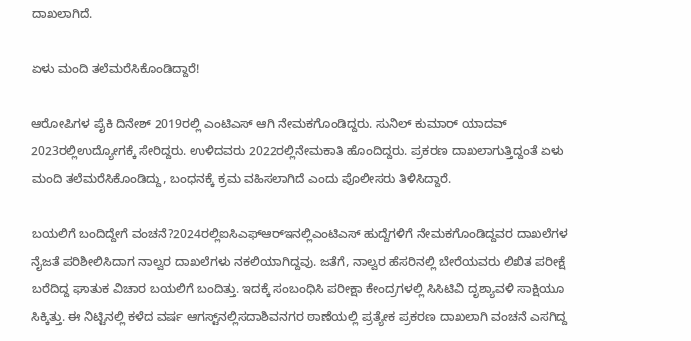ದಾಖಲಾಗಿದೆ.

ಏಳು ಮಂದಿ ತಲೆಮರೆಸಿಕೊಂಡಿದ್ದಾರೆ!

ಆರೋಪಿಗಳ ಪೈಕಿ ದಿನೇಶ್ 2019ರಲ್ಲಿ ಎಂಟಿಎಸ್ ಆಗಿ ನೇಮಕಗೊಂಡಿದ್ದರು. ಸುನಿಲ್ ಕುಮಾ‌ರ್ ಯಾದವ್ 2023ರಲ್ಲಿಉದ್ಯೋಗಕ್ಕೆ ಸೇರಿದ್ದರು. ಉಳಿದವರು 2022ರಲ್ಲಿನೇಮಕಾತಿ ಹೊಂದಿದ್ದರು. ಪ್ರಕರಣ ದಾಖಲಾಗುತ್ತಿದ್ದಂತೆ ಏಳು ಮಂದಿ ತಲೆಮರೆಸಿಕೊಂಡಿದ್ದು, ಬಂಧನಕ್ಕೆ ಕ್ರಮ ವಹಿಸಲಾಗಿದೆ ಎಂದು ಪೊಲೀಸರು ತಿಳಿಸಿದ್ದಾರೆ.

ಬಯಲಿಗೆ ಬಂದಿದ್ದೇಗೆ ವಂಚನೆ?2024ರಲ್ಲಿಐಸಿಎಫ್‌ಆರ್‌ಇನಲ್ಲಿಎಂಟಿಎಸ್‌ ಹುದ್ದೆಗಳಿಗೆ ನೇಮಕಗೊಂಡಿದ್ದವರ ದಾಖಲೆಗಳ ನೈಜತೆ ಪರಿಶೀಲಿಸಿದಾಗ ನಾಲ್ವರ ದಾಖಲೆಗಳು ನಕಲಿಯಾಗಿದ್ದವು. ಜತೆಗೆ, ನಾಲ್ವರ ಹೆಸರಿನಲ್ಲಿ ಬೇರೆಯವರು ಲಿಖಿತ ಪರೀಕ್ಷೆ ಬರೆದಿದ್ದ ಘಾತುಕ ವಿಚಾರ ಬಯಲಿಗೆ ಬಂದಿತ್ತು. ಇದಕ್ಕೆ ಸಂಬಂಧಿಸಿ ಪರೀಕ್ಷಾ ಕೇಂದ್ರಗಳಲ್ಲಿ ಸಿಸಿಟಿವಿ ದೃಶ್ಯಾವಳಿ ಸಾಕ್ಷಿಯೂ ಸಿಕ್ಕಿತ್ತು. ಈ ನಿಟ್ಟಿನಲ್ಲಿ ಕಳೆದ ವರ್ಷ ಆಗಸ್ಟ್‌ನಲ್ಲಿಸದಾಶಿವನಗರ ಠಾಣೆಯಲ್ಲಿ ಪ್ರತ್ಯೇಕ ಪ್ರಕರಣ ದಾಖಲಾಗಿ ವಂಚನೆ ಎಸಗಿದ್ದ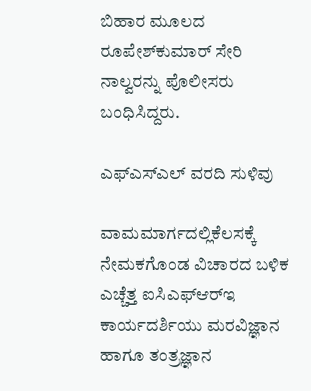ಬಿಹಾರ ಮೂಲದ ರೂಪೇಶ್‌ಕುಮಾರ್ ಸೇರಿ ನಾಲ್ವರನ್ನು ಪೊಲೀಸರು ಬಂಧಿಸಿದ್ದರು.

ಎಫ್‌ಎಸ್‌ಎಲ್ ವರದಿ ಸುಳಿವು

ವಾಮಮಾರ್ಗದಲ್ಲಿಕೆಲಸಕ್ಕೆ ನೇಮಕಗೊಂಡ ವಿಚಾರದ ಬಳಿಕ ಎಚ್ಚೆತ್ತ ಐಸಿಎಫ್‌ಆರ್‌ಇ ಕಾರ್ಯದರ್ಶಿಯು ಮರವಿಜ್ಞಾನ ಹಾಗೂ ತಂತ್ರಜ್ಞಾನ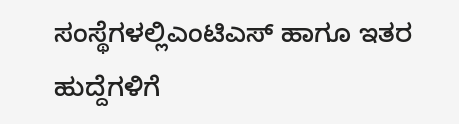ಸಂಸ್ಥೆಗಳಲ್ಲಿಎಂಟಿಎಸ್ ಹಾಗೂ ಇತರ ಹುದ್ದೆಗಳಿಗೆ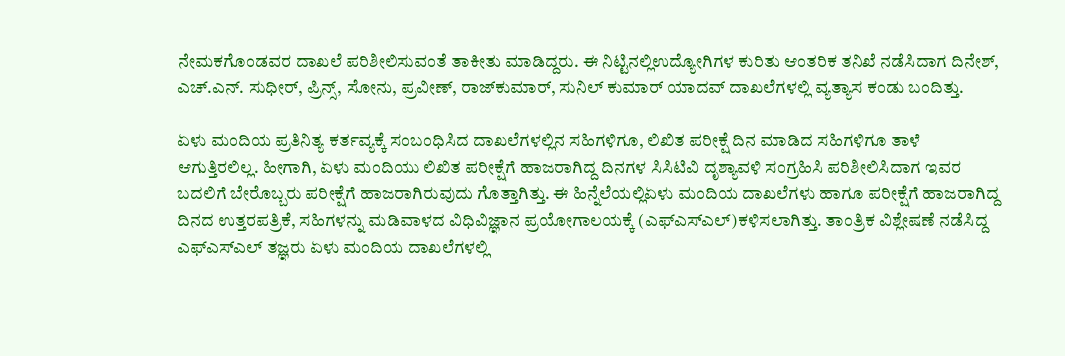ನೇಮಕಗೊಂಡವರ ದಾಖಲೆ ಪರಿಶೀಲಿಸುವಂತೆ ತಾಕೀತು ಮಾಡಿದ್ದರು. ಈ ನಿಟ್ಟಿನಲ್ಲಿಉದ್ಯೋಗಿಗಳ ಕುರಿತು ಆಂತರಿಕ ತನಿಖೆ ನಡೆಸಿದಾಗ ದಿನೇಶ್‌, ಎಚ್.ಎನ್. ಸುಧೀರ್, ಪ್ರಿನ್ಸ್, ಸೋನು, ಪ್ರವೀಣ್, ರಾಜ್‌ಕುಮಾರ್, ಸುನಿಲ್ ಕುಮಾ‌ರ್ ಯಾದವ್ ದಾಖಲೆಗಳಲ್ಲಿ ವ್ಯತ್ಯಾಸ ಕಂಡು ಬಂದಿತ್ತು.

ಏಳು ಮಂದಿಯ ಪ್ರತಿನಿತ್ಯ ಕರ್ತವ್ಯಕ್ಕೆ ಸಂಬಂಧಿಸಿದ ದಾಖಲೆಗಳಲ್ಲಿನ ಸಹಿಗಳಿಗೂ, ಲಿಖಿತ ಪರೀಕ್ಷೆ ದಿನ ಮಾಡಿದ ಸಹಿಗಳಿಗೂ ತಾಳೆ ಆಗುತ್ತಿರಲಿಲ್ಲ. ಹೀಗಾಗಿ, ಏಳು ಮಂದಿಯು ಲಿಖಿತ ಪರೀಕ್ಷೆಗೆ ಹಾಜರಾಗಿದ್ದ ದಿನಗಳ ಸಿಸಿಟಿವಿ ದೃಶ್ಯಾವಳಿ ಸಂಗ್ರಹಿಸಿ ಪರಿಶೀಲಿಸಿದಾಗ ಇವರ ಬದಲಿಗೆ ಬೇರೊಬ್ಬರು ಪರೀಕ್ಷೆಗೆ ಹಾಜರಾಗಿರುವುದು ಗೊತ್ತಾಗಿತ್ತು. ಈ ಹಿನ್ನೆಲೆಯಲ್ಲಿಏಳು ಮಂದಿಯ ದಾಖಲೆಗಳು ಹಾಗೂ ಪರೀಕ್ಷೆಗೆ ಹಾಜರಾಗಿದ್ದ ದಿನದ ಉತ್ತರಪತ್ರಿಕೆ, ಸಹಿಗಳನ್ನು ಮಡಿವಾಳದ ವಿಧಿವಿಜ್ಞಾನ ಪ್ರಯೋಗಾಲಯಕ್ಕೆ (ಎಫ್‌ಎಸ್‌ಎಲ್)ಕಳಿಸಲಾಗಿತ್ತು. ತಾಂತ್ರಿಕ ವಿಶ್ಲೇಷಣೆ ನಡೆಸಿದ್ದ ಎಫ್‌ಎಸ್‌ಎಲ್ ತಜ್ಞರು ಏಳು ಮಂದಿಯ ದಾಖಲೆಗಳಲ್ಲಿ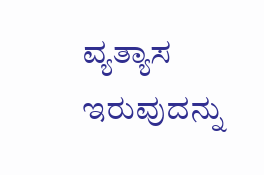ವ್ಯತ್ಯಾಸ ಇರುವುದನ್ನು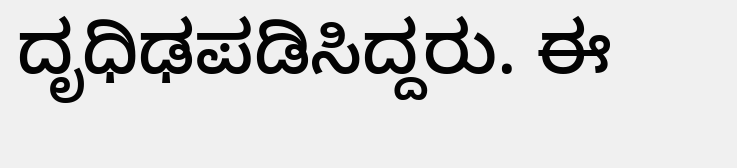ದೃಧಿಢಪಡಿಸಿದ್ದರು. ಈ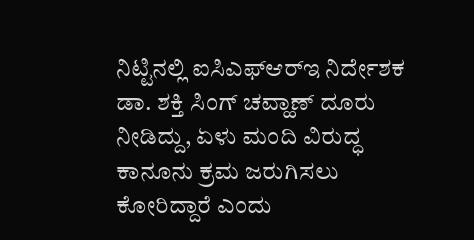ನಿಟ್ಟಿನಲ್ಲಿ ಐಸಿಎಫ್‌ಆರ್‌ಇ ನಿರ್ದೇಶಕ ಡಾ. ಶಕ್ತಿ ಸಿಂಗ್ ಚವ್ಹಾಣ್ ದೂರು ನೀಡಿದ್ದು, ಏಳು ಮಂದಿ ವಿರುದ್ಧ ಕಾನೂನು ಕ್ರಮ ಜರುಗಿಸಲು ಕೋರಿದ್ದಾರೆ ಎಂದು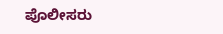ಪೊಲೀಸರು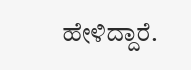ಹೇಳಿದ್ದಾರೆ.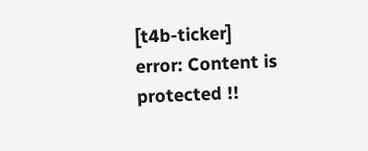[t4b-ticker]
error: Content is protected !!